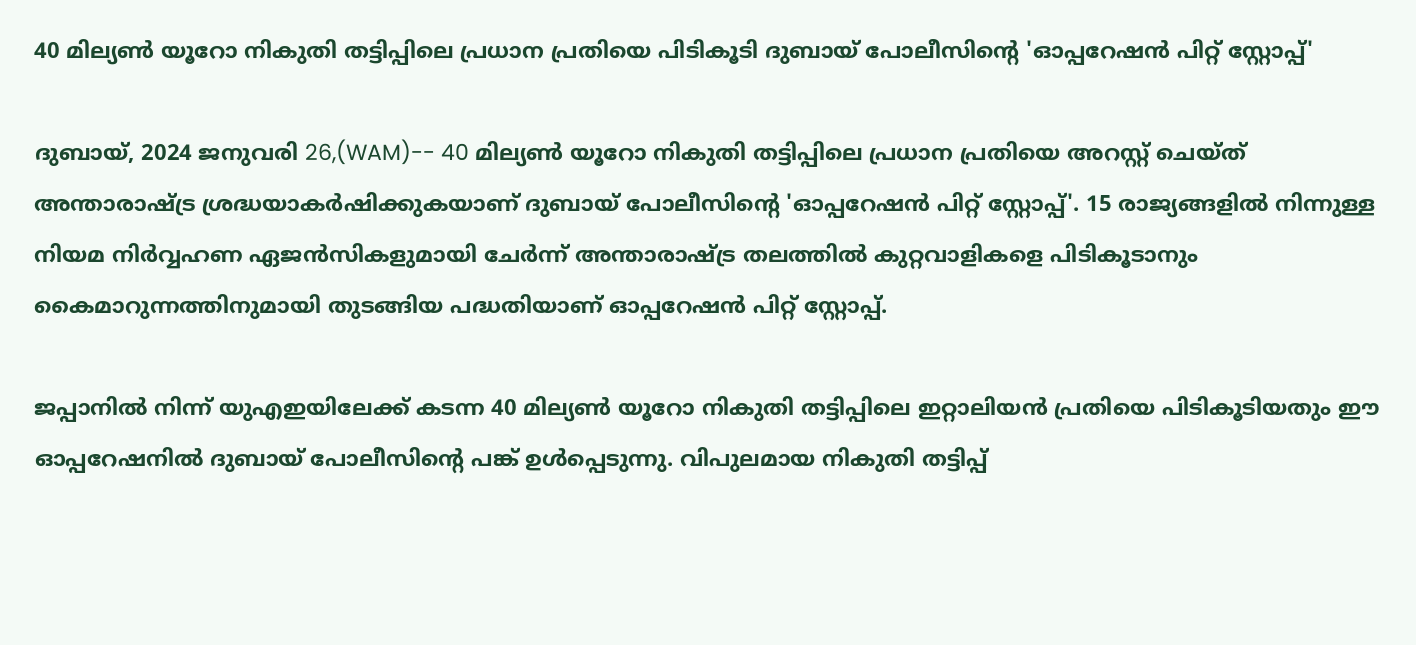40 മില്യൺ യൂറോ നികുതി തട്ടിപ്പിലെ പ്രധാന പ്രതിയെ പിടികൂടി ദുബായ് പോലീസിന്റെ 'ഓപ്പറേഷൻ പിറ്റ് സ്റ്റോപ്പ്'

ദുബായ്, 2024 ജനുവരി 26,(WAM)-- 40 മില്യൺ യൂറോ നികുതി തട്ടിപ്പിലെ പ്രധാന പ്രതിയെ അറസ്റ്റ് ചെയ്ത് അന്താരാഷ്ട്ര ശ്രദ്ധയാകർഷിക്കുകയാണ് ദുബായ് പോലീസിന്റെ 'ഓപ്പറേഷൻ പിറ്റ് സ്റ്റോപ്പ്'. 15 രാജ്യങ്ങളിൽ നിന്നുള്ള നിയമ നിർവ്വഹണ ഏജൻസികളുമായി ചേർന്ന് അന്താരാഷ്ട്ര തലത്തിൽ കുറ്റവാളികളെ പിടികൂടാനും കൈമാറുന്നത്തിനുമായി തുടങ്ങിയ പദ്ധതിയാണ് ഓപ്പറേഷൻ പിറ്റ് സ്റ്റോപ്പ്.

ജപ്പാനിൽ നിന്ന് യുഎഇയിലേക്ക് കടന്ന 40 മില്യൺ യൂറോ നികുതി തട്ടിപ്പിലെ ഇറ്റാലിയൻ പ്രതിയെ പിടികൂടിയതും ഈ ഓപ്പറേഷനിൽ ദുബായ് പോലീസിൻ്റെ പങ്ക് ഉൾപ്പെടുന്നു. വിപുലമായ നികുതി തട്ടിപ്പ്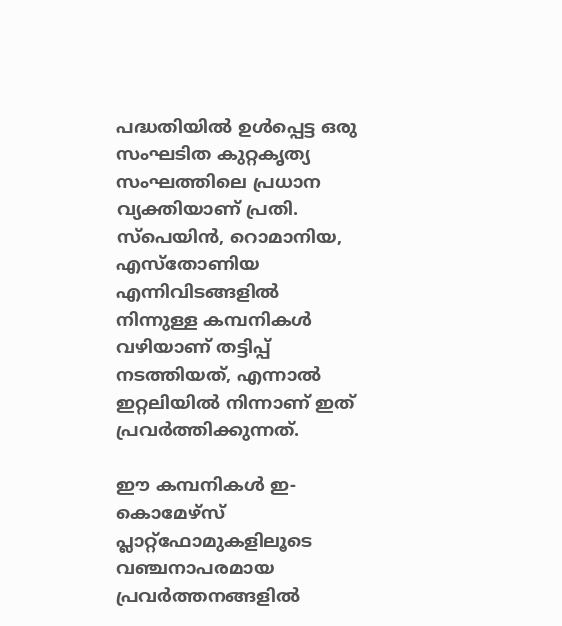പദ്ധതിയിൽ ഉൾപ്പെട്ട ഒരു സംഘടിത കുറ്റകൃത്യ സംഘത്തിലെ പ്രധാന വ്യക്തിയാണ് പ്രതി. സ്പെയിൻ, റൊമാനിയ, എസ്തോണിയ എന്നിവിടങ്ങളിൽ നിന്നുള്ള കമ്പനികൾ വഴിയാണ് തട്ടിപ്പ് നടത്തിയത്, എന്നാൽ ഇറ്റലിയിൽ നിന്നാണ് ഇത് പ്രവർത്തിക്കുന്നത്.

ഈ കമ്പനികൾ ഇ-കൊമേഴ്‌സ് പ്ലാറ്റ്‌ഫോമുകളിലൂടെ വഞ്ചനാപരമായ പ്രവർത്തനങ്ങളിൽ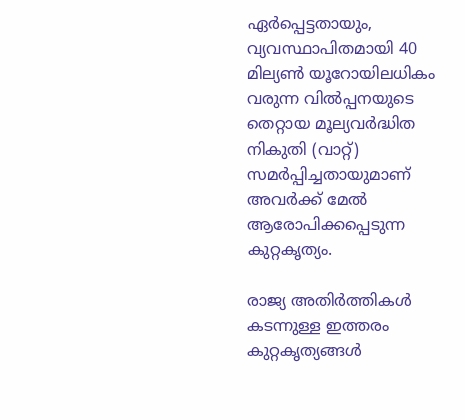ഏർപ്പെട്ടതായും, വ്യവസ്ഥാപിതമായി 40 മില്യൺ യൂറോയിലധികം വരുന്ന വിൽപ്പനയുടെ തെറ്റായ മൂല്യവർദ്ധിത നികുതി (വാറ്റ്) സമർപ്പിച്ചതായുമാണ് അവർക്ക് മേൽ ആരോപിക്കപ്പെടുന്ന കുറ്റകൃത്യം.

രാജ്യ അതിർത്തികൾ കടന്നുള്ള ഇത്തരം കുറ്റകൃത്യങ്ങൾ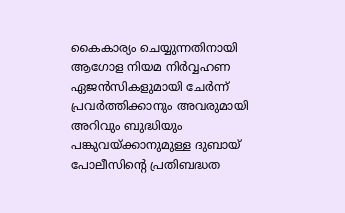കൈകാര്യം ചെയ്യുന്നതിനായി ആഗോള നിയമ നിർവ്വഹണ ഏജൻസികളുമായി ചേർന്ന് പ്രവർത്തിക്കാനും അവരുമായി അറിവും ബുദ്ധിയും പങ്കുവയ്ക്കാനുമുള്ള ദുബായ് പോലീസിൻ്റെ പ്രതിബദ്ധത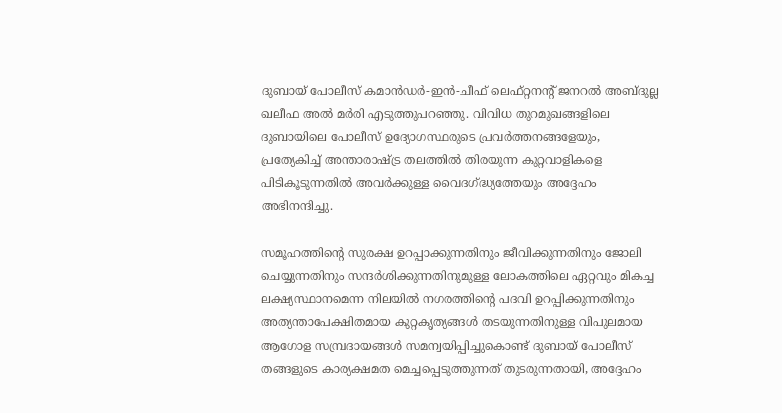ദുബായ് പോലീസ് കമാൻഡർ-ഇൻ-ചീഫ് ലെഫ്റ്റനൻ്റ് ജനറൽ അബ്ദുല്ല ഖലീഫ അൽ മർരി എടുത്തുപറഞ്ഞു. വിവിധ തുറമുഖങ്ങളിലെ ദുബായിലെ പോലീസ് ഉദ്യോഗസ്ഥരുടെ പ്രവർത്തനങ്ങളേയും, പ്രത്യേകിച്ച് അന്താരാഷ്ട്ര തലത്തിൽ തിരയുന്ന കുറ്റവാളികളെ പിടികൂടുന്നതിൽ അവർക്കുള്ള വൈദഗ്ദ്ധ്യത്തേയും അദ്ദേഹം അഭിനന്ദിച്ചു.

സമൂഹത്തിൻ്റെ സുരക്ഷ ഉറപ്പാക്കുന്നതിനും ജീവിക്കുന്നതിനും ജോലി ചെയ്യുന്നതിനും സന്ദർശിക്കുന്നതിനുമുള്ള ലോകത്തിലെ ഏറ്റവും മികച്ച ലക്ഷ്യസ്ഥാനമെന്ന നിലയിൽ നഗരത്തിൻ്റെ പദവി ഉറപ്പിക്കുന്നതിനും അത്യന്താപേക്ഷിതമായ കുറ്റകൃത്യങ്ങൾ തടയുന്നതിനുള്ള വിപുലമായ ആഗോള സമ്പ്രദായങ്ങൾ സമന്വയിപ്പിച്ചുകൊണ്ട് ദുബായ് പോലീസ് തങ്ങളുടെ കാര്യക്ഷമത മെച്ചപ്പെടുത്തുന്നത് തുടരുന്നതായി, അദ്ദേഹം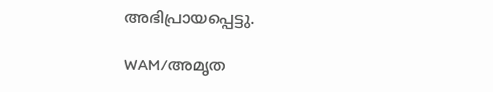അഭിപ്രായപ്പെട്ടു.

WAM/അമൃത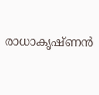രാധാകൃഷ്ണൻ